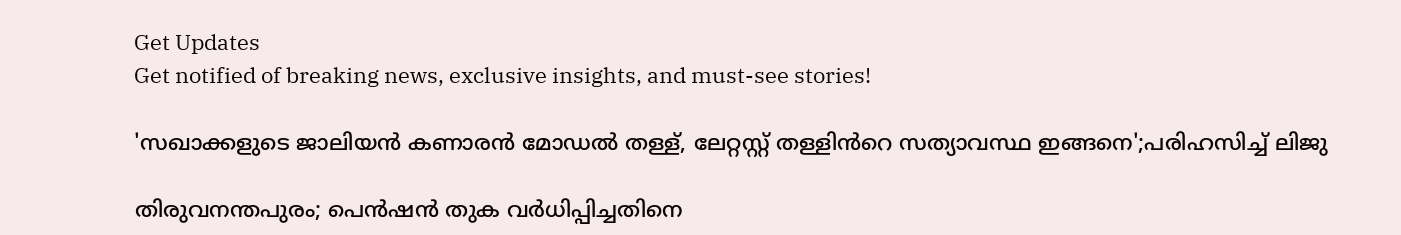Get Updates
Get notified of breaking news, exclusive insights, and must-see stories!

'സഖാക്കളുടെ ജാലിയൻ കണാരൻ മോഡൽ തള്ള്, ലേറ്റസ്റ്റ് തള്ളിൻറെ സത്യാവസ്ഥ ഇങ്ങനെ';പരിഹസിച്ച് ലിജു

തിരുവനന്തപുരം; പെൻഷൻ തുക വർധിപ്പിച്ചതിനെ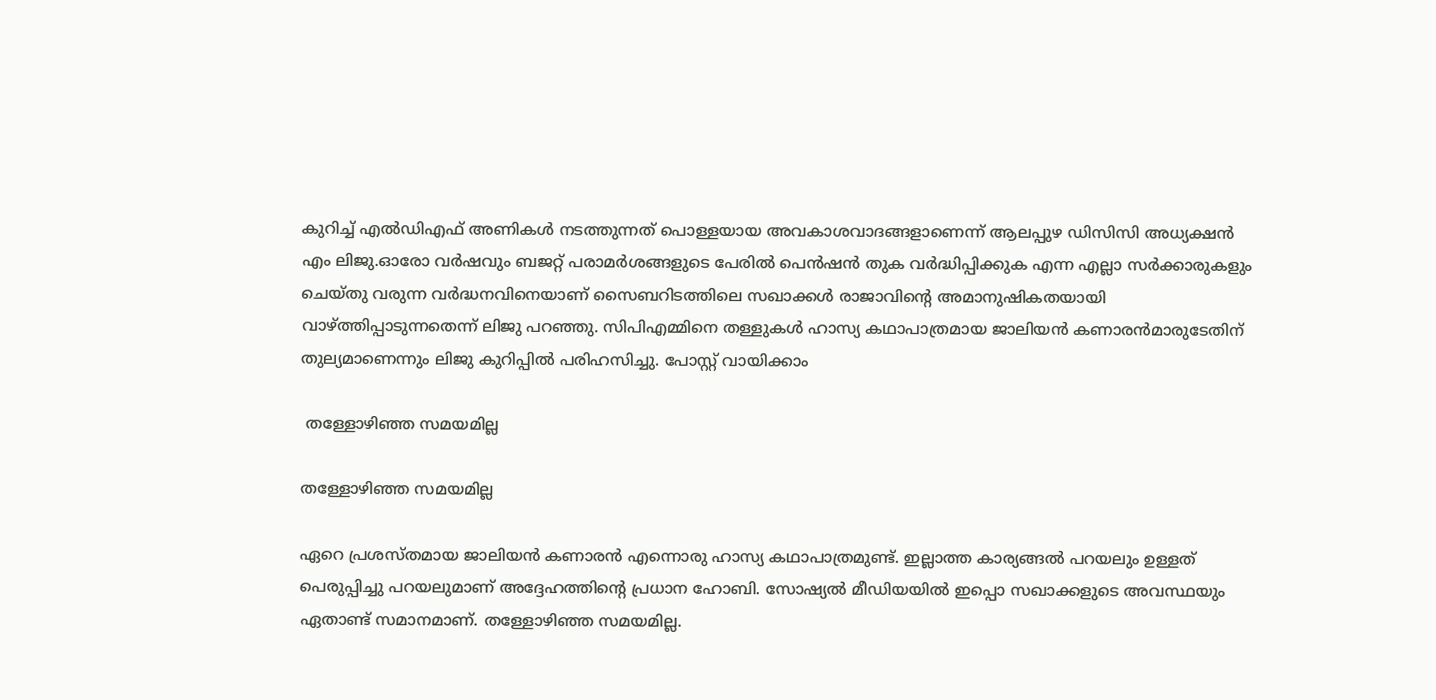കുറിച്ച് എൽഡിഎഫ് അണികൾ നടത്തുന്നത് പൊള്ളയായ അവകാശവാദങ്ങളാണെന്ന് ആലപ്പുഴ ഡിസിസി അധ്യക്ഷൻ എം ലിജു.ഓരോ വർഷവും ബജറ്റ് പരാമർശങ്ങളുടെ പേരിൽ പെൻഷൻ തുക വർദ്ധിപ്പിക്കുക എന്ന എല്ലാ സർക്കാരുകളും ചെയ്തു വരുന്ന വർദ്ധനവിനെയാണ് സൈബറിടത്തിലെ സഖാക്കൾ രാജാവിൻ്റെ അമാനുഷികതയായി വാഴ്ത്തിപ്പാടുന്നതെന്ന് ലിജു പറഞ്ഞു. സിപിഎമ്മിനെ തള്ളുകൾ ഹാസ്യ കഥാപാത്രമായ ജാലിയൻ കണാരൻമാരുടേതിന് തുല്യമാണെന്നും ലിജു കുറിപ്പിൽ പരിഹസിച്ചു. പോസ്റ്റ് വായിക്കാം

 തള്ളോഴിഞ്ഞ സമയമില്ല

തള്ളോഴിഞ്ഞ സമയമില്ല

ഏറെ പ്രശസ്തമായ ജാലിയൻ കണാരൻ എന്നൊരു ഹാസ്യ കഥാപാത്രമുണ്ട്. ഇല്ലാത്ത കാര്യങ്ങൽ പറയലും ഉള്ളത് പെരുപ്പിച്ചു പറയലുമാണ് അദ്ദേഹത്തിന്റെ പ്രധാന ഹോബി. സോഷ്യൽ മീഡിയയിൽ ഇപ്പൊ സഖാക്കളുടെ അവസ്ഥയും ഏതാണ്ട് സമാനമാണ്. തള്ളോഴിഞ്ഞ സമയമില്ല.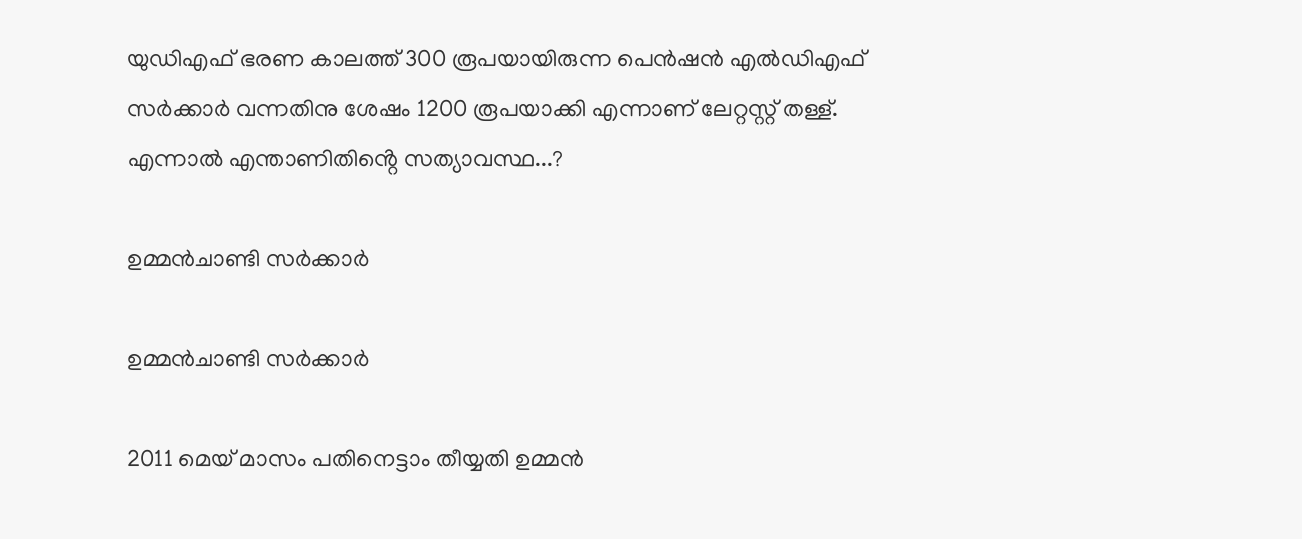യുഡിഎഫ് ഭരണ കാലത്ത് 300 രൂപയായിരുന്ന പെൻഷൻ എൽഡിഎഫ് സർക്കാർ വന്നതിനു ശേഷം 1200 രൂപയാക്കി എന്നാണ് ലേറ്റസ്റ്റ് തള്ള്.
എന്നാൽ എന്താണിതിൻ്റെ സത്യാവസ്ഥ...?

ഉമ്മൻചാണ്ടി സർക്കാർ

ഉമ്മൻചാണ്ടി സർക്കാർ

2011 മെയ് മാസം പതിനെട്ടാം തീയ്യതി ഉമ്മൻ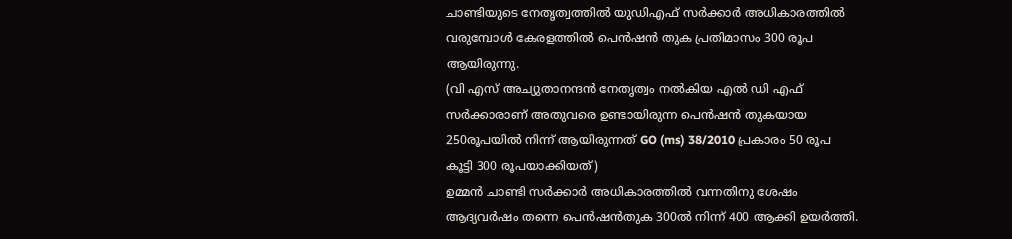ചാണ്ടിയുടെ നേതൃത്വത്തിൽ യുഡിഎഫ് സർക്കാർ അധികാരത്തിൽ വരുമ്പോൾ കേരളത്തിൽ പെൻഷൻ തുക പ്രതിമാസം 300 രൂപ ആയിരുന്നു.
(വി എസ് അച്യുതാനന്ദൻ നേതൃത്വം നൽകിയ എൽ ഡി എഫ് സർക്കാരാണ് അതുവരെ ഉണ്ടായിരുന്ന പെൻഷൻ തുകയായ 250രൂപയിൽ നിന്ന് ആയിരുന്നത് GO (ms) 38/2010 പ്രകാരം 50 രൂപ കൂട്ടി 300 രൂപയാക്കിയത്)
ഉമ്മൻ ചാണ്ടി സർക്കാർ അധികാരത്തിൽ വന്നതിനു ശേഷം ആദ്യവർഷം തന്നെ പെൻഷൻതുക 300ൽ നിന്ന് 400 ആക്കി ഉയർത്തി.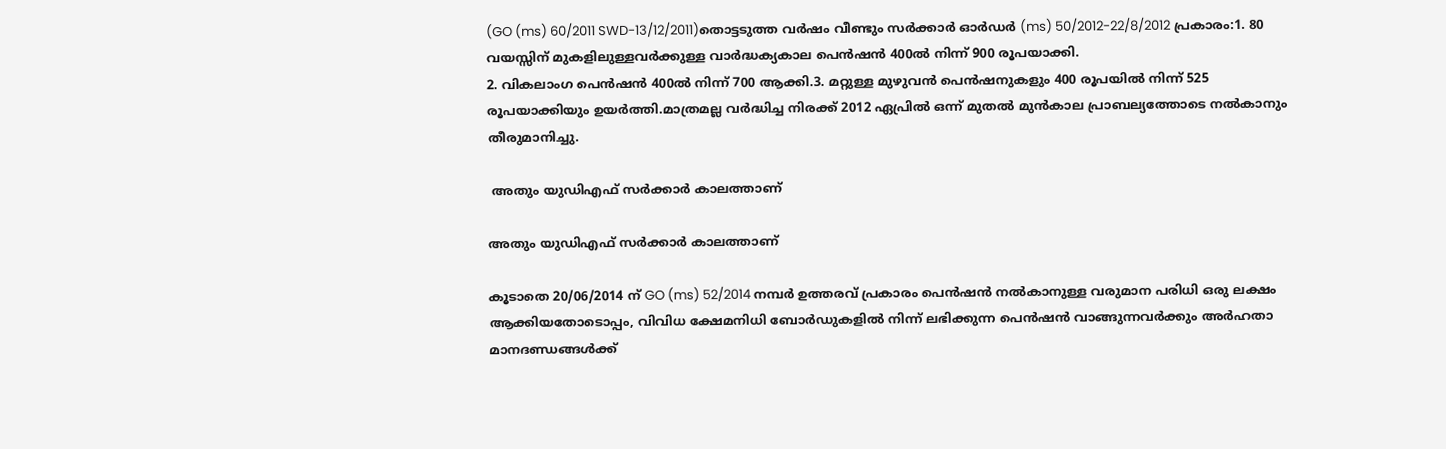(GO (ms) 60/2011 SWD-13/12/2011)തൊട്ടടുത്ത വർഷം വീണ്ടും സർക്കാർ ഓർഡർ (ms) 50/2012-22/8/2012 പ്രകാരം:1. 80 വയസ്സിന് മുകളിലുള്ളവർക്കുള്ള വാർദ്ധക്യകാല പെൻഷൻ 400ൽ നിന്ന് 900 രൂപയാക്കി.
2. വികലാംഗ പെൻഷൻ 400ൽ നിന്ന് 700 ആക്കി.3. മറ്റുള്ള മുഴുവൻ പെൻഷനുകളും 400 രൂപയിൽ നിന്ന് 525 രൂപയാക്കിയും ഉയർത്തി.മാത്രമല്ല വർദ്ധിച്ച നിരക്ക് 2012 ഏപ്രിൽ ഒന്ന് മുതൽ മുൻകാല പ്രാബല്യത്തോടെ നൽകാനും തീരുമാനിച്ചു.

 അതും യുഡിഎഫ് സർക്കാർ കാലത്താണ്

അതും യുഡിഎഫ് സർക്കാർ കാലത്താണ്

കൂടാതെ 20/06/2014 ന് GO (ms) 52/2014 നമ്പർ ഉത്തരവ് പ്രകാരം പെൻഷൻ നൽകാനുള്ള വരുമാന പരിധി ഒരു ലക്ഷം ആക്കിയതോടൊപ്പം, വിവിധ ക്ഷേമനിധി ബോർഡുകളിൽ നിന്ന് ലഭിക്കുന്ന പെൻഷൻ വാങ്ങുന്നവർക്കും അർഹതാ മാനദണ്ഡങ്ങൾക്ക്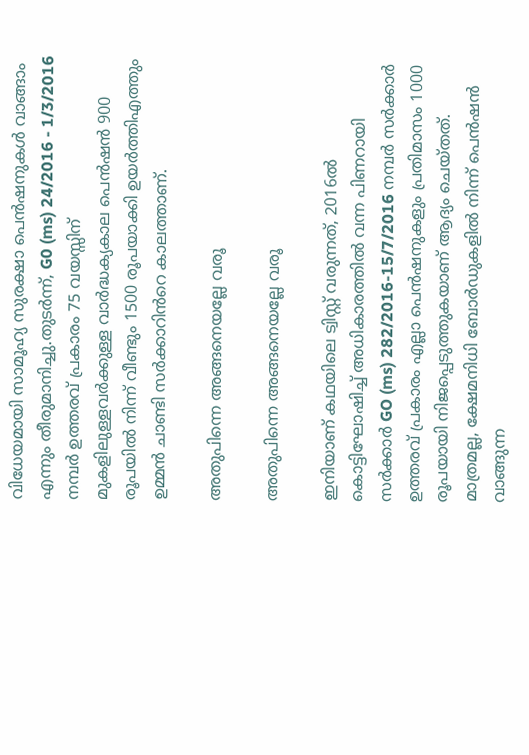വിധേയമായി സാമൂഹ്യ സുരക്ഷാ പെൻഷനുകൾ വാങ്ങാം എന്നും തീരുമാനിച്ചു.തുടർന്ന്, G0 (ms) 24/2016 - 1/3/2016 നമ്പർ ഉത്തരവ് പ്രകാരം 75 വയസ്സിന് മുകളിലുള്ളവർക്കുള്ള വാർദ്ധക്യകാല പെൻഷൻ 900 രൂപയിൽ നിന്ന് വീണ്ടും 1500 രൂപയാക്കി ഉയർത്തിഎത്തും ഉമ്മൻ ചാണ്ടി സർക്കാറിൻറെ കാലത്താണ്.

അതുപിന്നെ അങ്ങനെയല്ലേ വരൂ

അതുപിന്നെ അങ്ങനെയല്ലേ വരൂ

ഇനിയാണ് കഥയിലെ ട്വിസ്റ്റ് വരുന്നത്, 2016ൽ കൊട്ടിഘോഷിച്ച് അധികാരത്തിൽ വന്ന പിണറായി സർക്കാർ GO (ms) 282/2016-15/7/2016 നമ്പർ സർക്കാർ ഉത്തരവ് പ്രകാരം എല്ലാ പെൻഷനുകളും പ്രതിമാസം 1000 രൂപയായി നിജപ്പെടുത്തുകയാണ് ആദ്യം ചെയ്തത്. മാത്രമല്ല, ക്ഷേമനിധി ബോർഡുകളിൽ നിന്ന് പെൻഷൻ വാങ്ങുന്ന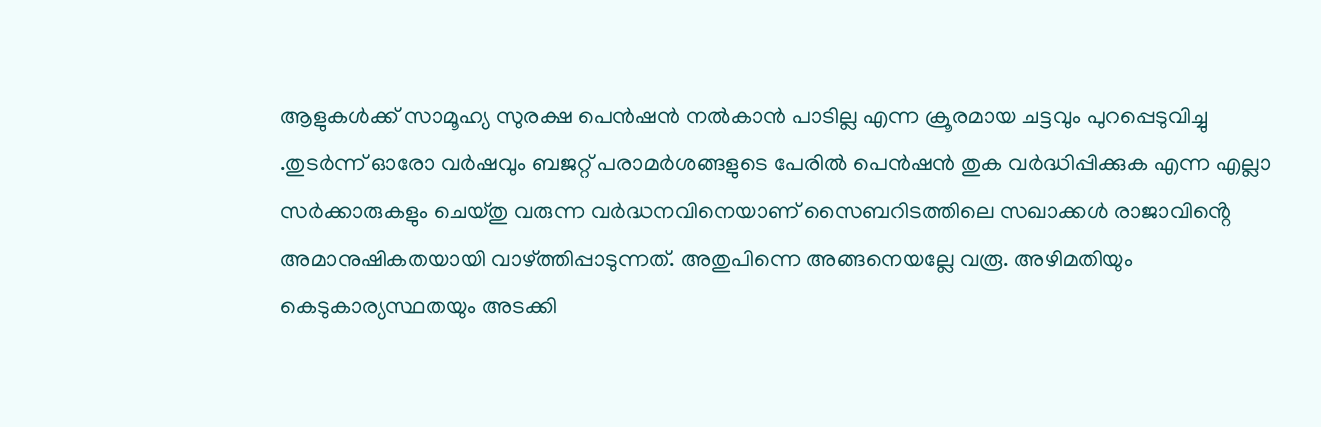ആളുകൾക്ക് സാമൂഹ്യ സുരക്ഷ പെൻഷൻ നൽകാൻ പാടില്ല എന്ന ക്രൂരമായ ചട്ടവും പുറപ്പെടുവിച്ചു .തുടർന്ന് ഓരോ വർഷവും ബജറ്റ് പരാമർശങ്ങളുടെ പേരിൽ പെൻഷൻ തുക വർദ്ധിപ്പിക്കുക എന്ന എല്ലാ സർക്കാരുകളും ചെയ്തു വരുന്ന വർദ്ധനവിനെയാണ് സൈബറിടത്തിലെ സഖാക്കൾ രാജാവിൻ്റെ അമാനുഷികതയായി വാഴ്ത്തിപ്പാടുന്നത്. അതുപിന്നെ അങ്ങനെയല്ലേ വരൂ. അഴിമതിയും കെടുകാര്യസ്ഥതയും അടക്കി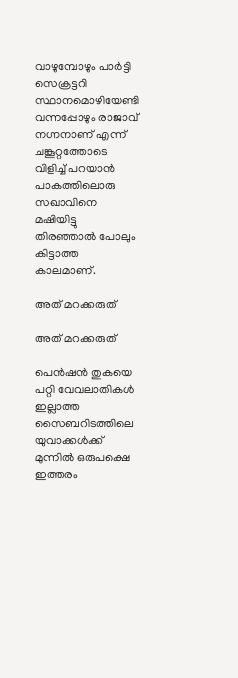വാഴുമ്പോഴും പാർട്ടി സെക്രട്ടറി സ്ഥാനമൊഴിയേണ്ടി വന്നപ്പോഴും രാജാവ് നഗ്നനാണ് എന്ന് ചങ്കൂറ്റത്തോടെ വിളിച്ച് പറയാൻ പാകത്തിലൊരു സഖാവിനെ മഷിയിട്ടു തിരഞ്ഞാൽ പോലും കിട്ടാത്ത കാലമാണ്.

അത് മറക്കരുത്

അത് മറക്കരുത്

പെൻഷൻ തുകയെ പറ്റി വേവലാതികൾ ഇല്ലാത്ത സൈബറിടത്തിലെ യുവാക്കൾക്ക് മുന്നിൽ ഒരുപക്ഷെ ഇത്തരം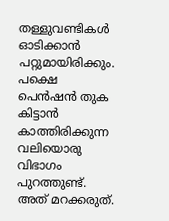തള്ളുവണ്ടികൾ ഓടിക്കാൻ പറ്റുമായിരിക്കും. പക്ഷെ പെൻഷൻ തുക കിട്ടാൻ കാത്തിരിക്കുന്ന വലിയൊരു വിഭാഗം പുറത്തുണ്ട്. അത് മറക്കരുത്.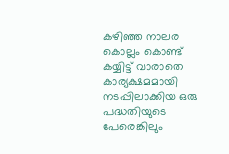കഴിഞ്ഞ നാലര കൊല്ലം കൊണ്ട് കയ്യിട്ട് വാരാതെ കാര്യക്ഷമമായി നടപ്പിലാക്കിയ ഒരു പദ്ധതിയുടെ പേരെങ്കിലും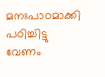മനഃപാഠമാക്കി പഠിച്ചിട്ടു വേണം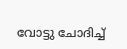വോട്ടു ചോദിച്ച്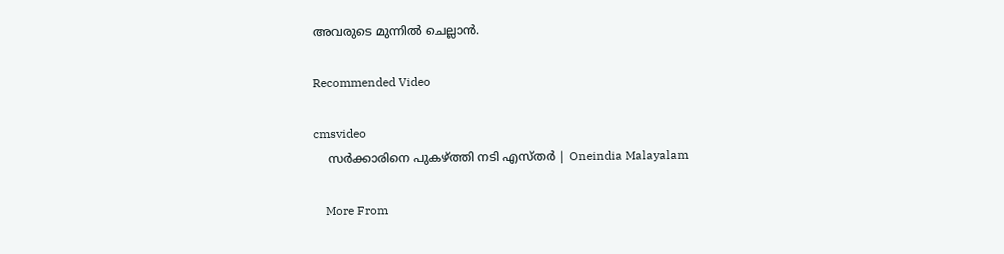അവരുടെ മുന്നിൽ ചെല്ലാൻ.

Recommended Video

cmsvideo
    സര്‍ക്കാരിനെ പുകഴ്ത്തി നടി എസ്തര്‍ | Oneindia Malayalam

    More From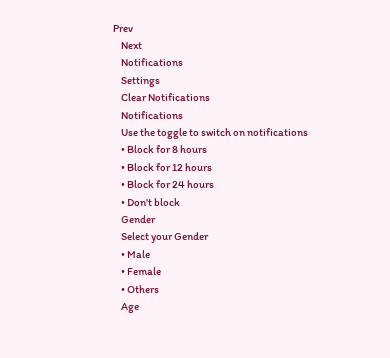Prev
    Next
    Notifications
    Settings
    Clear Notifications
    Notifications
    Use the toggle to switch on notifications
    • Block for 8 hours
    • Block for 12 hours
    • Block for 24 hours
    • Don't block
    Gender
    Select your Gender
    • Male
    • Female
    • Others
    Age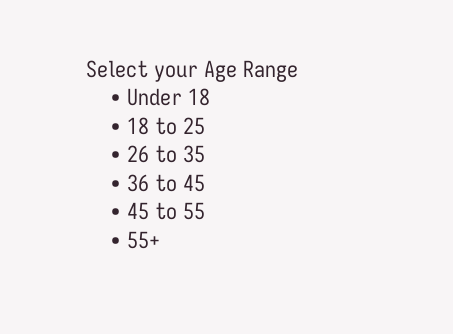Select your Age Range
    • Under 18
    • 18 to 25
    • 26 to 35
    • 36 to 45
    • 45 to 55
    • 55+